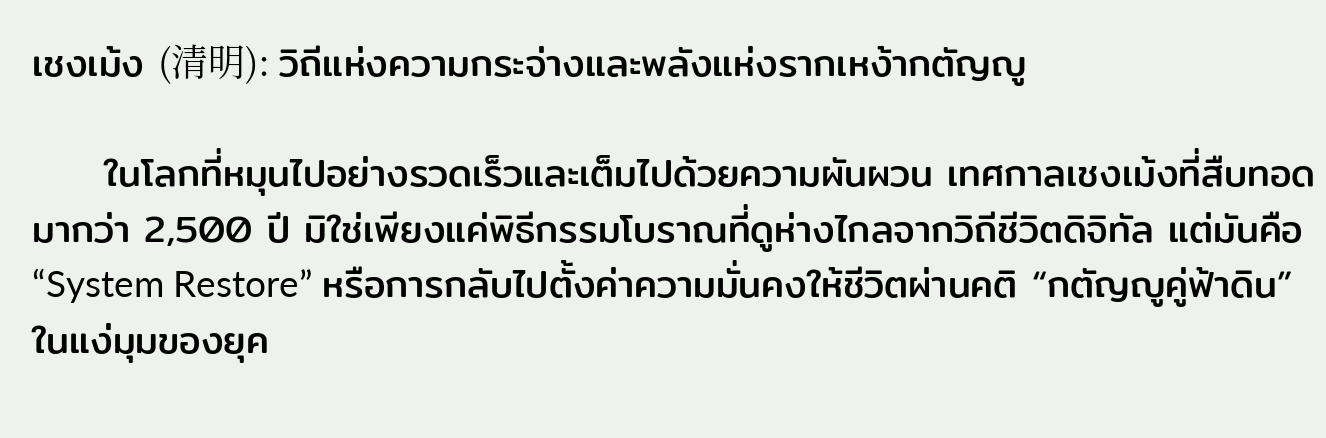เชงเม้ง (清明): วิถีแห่งความกระจ่างและพลังแห่งรากเหง้ากตัญญู

     ในโลกที่หมุนไปอย่างรวดเร็วและเต็มไปด้วยความผันผวน เทศกาลเชงเม้งที่สืบทอดมากว่า 2,500 ปี มิใช่เพียงแค่พิธีกรรมโบราณที่ดูห่างไกลจากวิถีชีวิตดิจิทัล แต่มันคือ “System Restore” หรือการกลับไปตั้งค่าความมั่นคงให้ชีวิตผ่านคติ “กตัญญูคู่ฟ้าดิน” ในแง่มุมของยุค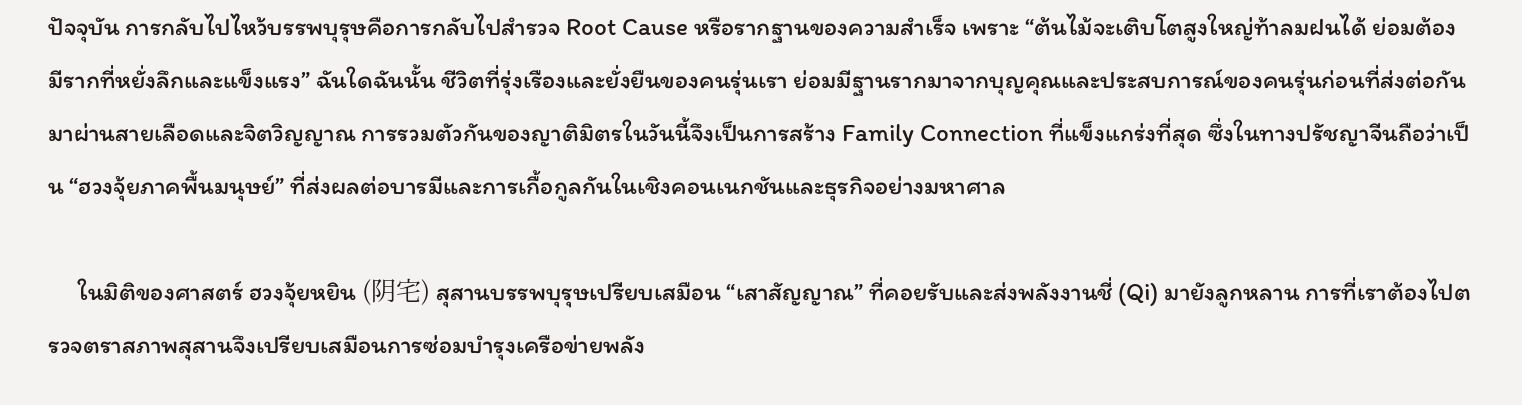ปัจจุบัน การกลับไปไหว้บรรพบุรุษคือการกลับไปสำรวจ Root Cause หรือรากฐานของความสำเร็จ เพราะ “ต้นไม้จะเติบโตสูงใหญ่ท้าลมฝนได้ ย่อมต้องมีรากที่หยั่งลึกและแข็งแรง” ฉันใดฉันนั้น ชีวิตที่รุ่งเรืองและยั่งยืนของคนรุ่นเรา ย่อมมีฐานรากมาจากบุญคุณและประสบการณ์ของคนรุ่นก่อนที่ส่งต่อกันมาผ่านสายเลือดและจิตวิญญาณ การรวมตัวกันของญาติมิตรในวันนี้จึงเป็นการสร้าง Family Connection ที่แข็งแกร่งที่สุด ซึ่งในทางปรัชญาจีนถือว่าเป็น “ฮวงจุ้ยภาคพื้นมนุษย์” ที่ส่งผลต่อบารมีและการเกื้อกูลกันในเชิงคอนเนกชันและธุรกิจอย่างมหาศาล

     ในมิติของศาสตร์ ฮวงจุ้ยหยิน (阴宅) สุสานบรรพบุรุษเปรียบเสมือน “เสาสัญญาณ” ที่คอยรับและส่งพลังงานชี่ (Qi) มายังลูกหลาน การที่เราต้องไปตรวจตราสภาพสุสานจึงเปรียบเสมือนการซ่อมบำรุงเครือข่ายพลัง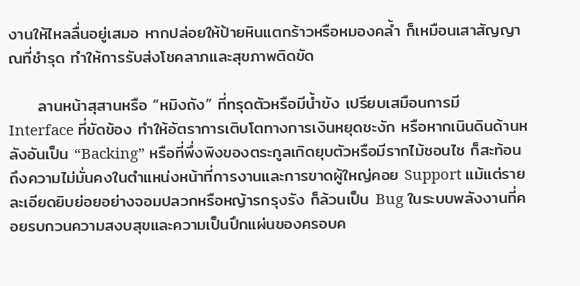งานให้ไหลลื่นอยู่เสมอ หากปล่อยให้ป้ายหินแตกร้าวหรือหมองคล้ำ ก็เหมือนเสาสัญญาณที่ชำรุด ทำให้การรับส่งโชคลาภและสุขภาพติดขัด

     ลานหน้าสุสานหรือ “หมิงถัง” ที่ทรุดตัวหรือมีน้ำขัง เปรียบเสมือนการมี Interface ที่ขัดข้อง ทำให้อัตราการเติบโตทางการเงินหยุดชะงัก หรือหากเนินดินด้านหลังอันเป็น “Backing” หรือที่พึ่งพิงของตระกูลเกิดยุบตัวหรือมีรากไม้ชอนไช ก็สะท้อนถึงความไม่มั่นคงในตำแหน่งหน้าที่การงานและการขาดผู้ใหญ่คอย Support แม้แต่รายละเอียดยิบย่อยอย่างจอมปลวกหรือหญ้ารกรุงรัง ก็ล้วนเป็น Bug ในระบบพลังงานที่คอยรบกวนความสงบสุขและความเป็นปึกแผ่นของครอบค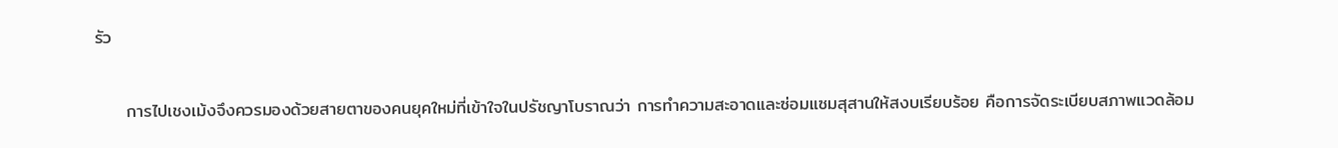รัว

     การไปเชงเม้งจึงควรมองด้วยสายตาของคนยุคใหม่ที่เข้าใจในปรัชญาโบราณว่า การทำความสะอาดและซ่อมแซมสุสานให้สงบเรียบร้อย คือการจัดระเบียบสภาพแวดล้อม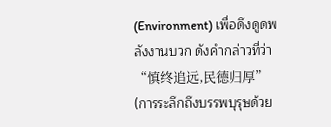(Environment) เพื่อดึงดูดพลังงานบวก ดังคำกล่าวที่ว่า “慎终追远,民德归厚” (การระลึกถึงบรรพบุรุษด้วย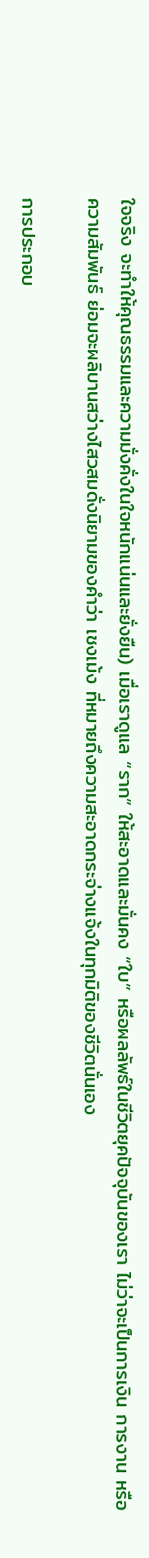ใจจริง จะทำให้คุณธรรมและความมั่งคั่งในใจหนักแน่นและยั่งยืน) เมื่อเราดูแล “ราก” ให้สะอาดและมั่นคง “ใบ” หรือผลลัพธ์ในชีวิตยุคปัจจุบันของเรา ไม่ว่าจะเป็นการเงิน การงาน หรือความสัมพันธ์ ย่อมจะผลิบานสว่างไสวสมดั่งนิยามของคำว่า เชงเม้ง ที่หมายถึงความสะอาดกระจ่างแจ้งในทุกมิติของชีวิตนั่นเอง

การประกอบ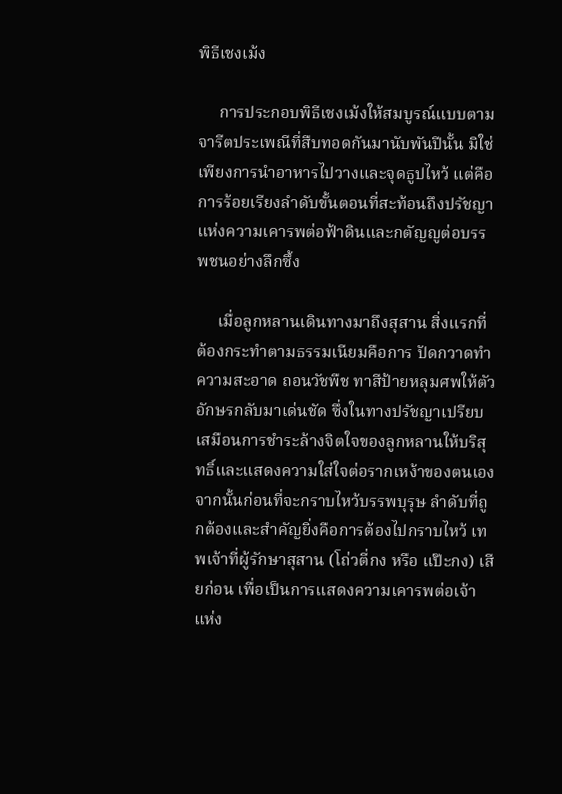พิธีเชงเม้ง

     การประกอบพิธีเชงเม้งให้สมบูรณ์แบบตามจารีตประเพณีที่สืบทอดกันมานับพันปีนั้น มิใช่เพียงการนำอาหารไปวางและจุดธูปไหว้ แต่คือการร้อยเรียงลำดับขั้นตอนที่สะท้อนถึงปรัชญาแห่งความเคารพต่อฟ้าดินและกตัญญูต่อบรรพชนอย่างลึกซึ้ง

     เมื่อลูกหลานเดินทางมาถึงสุสาน สิ่งแรกที่ต้องกระทำตามธรรมเนียมคือการ ปัดกวาดทำความสะอาด ถอนวัชพืช ทาสีป้ายหลุมศพให้ตัวอักษรกลับมาเด่นชัด ซึ่งในทางปรัชญาเปรียบเสมือนการชำระล้างจิตใจของลูกหลานให้บริสุทธิ์และแสดงความใส่ใจต่อรากเหง้าของตนเอง จากนั้นก่อนที่จะกราบไหว้บรรพบุรุษ ลำดับที่ถูกต้องและสำคัญยิ่งคือการต้องไปกราบไหว้ เทพเจ้าที่ผู้รักษาสุสาน (โถ่วตี่กง หรือ แป๊ะกง) เสียก่อน เพื่อเป็นการแสดงความเคารพต่อเจ้าแห่ง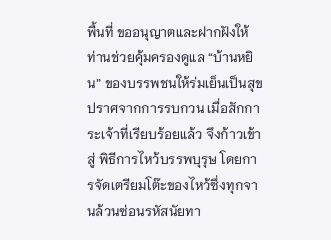พื้นที่ ขออนุญาตและฝากฝังให้ท่านช่วยคุ้มครองดูแล “บ้านหยิน” ของบรรพชนให้ร่มเย็นเป็นสุข ปราศจากการรบกวน เมื่อสักการะเจ้าที่เรียบร้อยแล้ว จึงก้าวเข้าสู่ พิธีการไหว้บรรพบุรุษ โดยการจัดเตรียมโต๊ะของไหว้ซึ่งทุกจานล้วนซ่อนรหัสนัยทา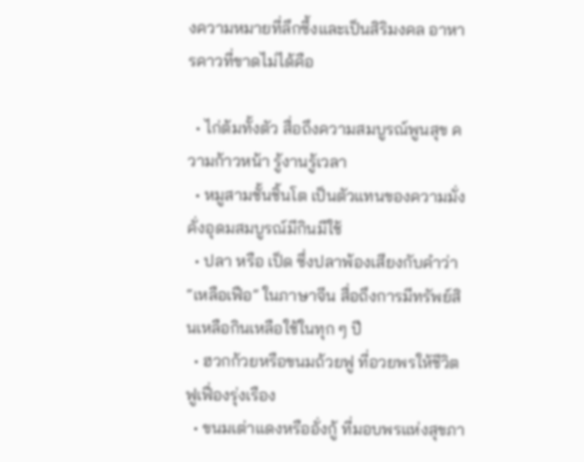งความหมายที่ลึกซึ้งและเป็นสิริมงคล อาหารคาวที่ขาดไม่ได้คือ

  • ไก่ต้มทั้งตัว สื่อถึงความสมบูรณ์พูนสุข ความก้าวหน้า รู้งานรู้เวลา
  • หมูสามชั้นชิ้นโต เป็นตัวแทนของความมั่งคั่งอุดมสมบูรณ์มีกินมีใช้
  • ปลา หรือ เป็ด ซึ่งปลาพ้องเสียงกับคำว่า “เหลือเฟือ” ในภาษาจีน สื่อถึงการมีทรัพย์สินเหลือกินเหลือใช้ในทุก ๆ ปี
  • ฮวกก้วยหรือขนมถ้วยฟู ที่อวยพรให้ชีวิตฟูเฟื่องรุ่งเรือง
  • ขนมเต่าแดงหรืออั่งกู้ ที่มอบพรแห่งสุขภา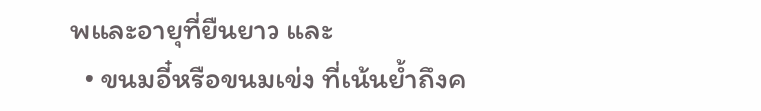พและอายุที่ยืนยาว และ
  • ขนมอี๋หรือขนมเข่ง ที่เน้นย้ำถึงค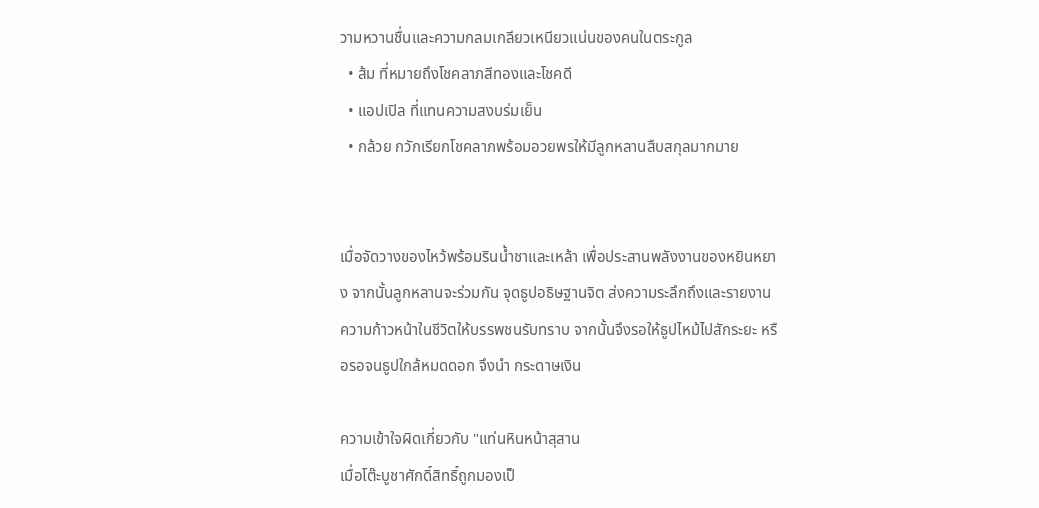วามหวานชื่นและความกลมเกลียวเหนียวแน่นของคนในตระกูล
  • ส้ม ที่หมายถึงโชคลาภสีทองและโชคดี
  • แอปเปิล ที่แทนความสงบร่มเย็น
  • กล้วย กวักเรียกโชคลาภพร้อมอวยพรให้มีลูกหลานสืบสกุลมากมาย


เมื่อจัดวางของไหว้พร้อมรินน้ำชาและเหล้า เพื่อประสานพลังงานของหยินหยาง จากนั้นลูกหลานจะร่วมกัน จุดธูปอธิษฐานจิต ส่งความระลึกถึงและรายงานความก้าวหน้าในชีวิตให้บรรพชนรับทราบ จากนั้นจึงรอให้ธูปไหม้ไปสักระยะ หรือรอจนธูปใกล้หมดดอก จึงนำ กระดาษเงิน

ความเข้าใจผิดเกี่ยวกับ "แท่นหินหน้าสุสาน
เมื่อโต๊ะบูชาศักดิ์สิทธิ์ถูกมองเป็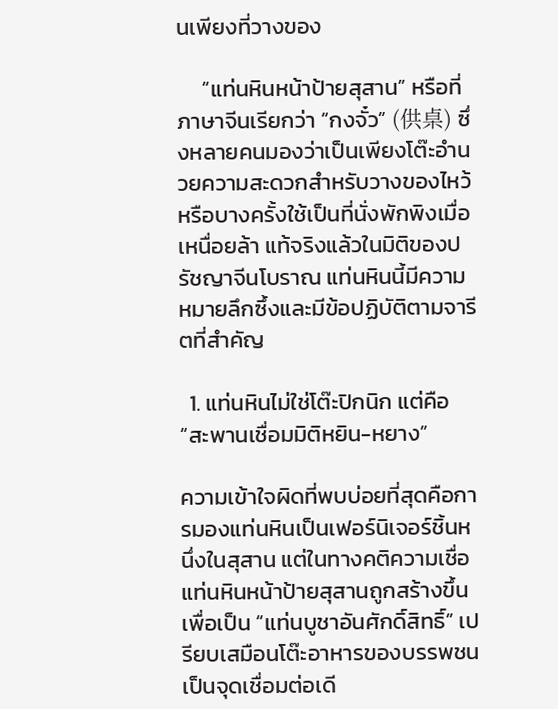นเพียงที่วางของ

     “แท่นหินหน้าป้ายสุสาน” หรือที่ภาษาจีนเรียกว่า “กงจั๋ว” (供桌) ซึ่งหลายคนมองว่าเป็นเพียงโต๊ะอำนวยความสะดวกสำหรับวางของไหว้ หรือบางครั้งใช้เป็นที่นั่งพักพิงเมื่อเหนื่อยล้า แท้จริงแล้วในมิติของปรัชญาจีนโบราณ แท่นหินนี้มีความหมายลึกซึ้งและมีข้อปฏิบัติตามจารีตที่สำคัญ

  1. แท่นหินไม่ใช่โต๊ะปิกนิก แต่คือ “สะพานเชื่อมมิติหยิน-หยาง”

ความเข้าใจผิดที่พบบ่อยที่สุดคือการมองแท่นหินเป็นเฟอร์นิเจอร์ชิ้นหนึ่งในสุสาน แต่ในทางคติความเชื่อ แท่นหินหน้าป้ายสุสานถูกสร้างขึ้นเพื่อเป็น “แท่นบูชาอันศักดิ์สิทธิ์” เปรียบเสมือนโต๊ะอาหารของบรรพชน เป็นจุดเชื่อมต่อเดี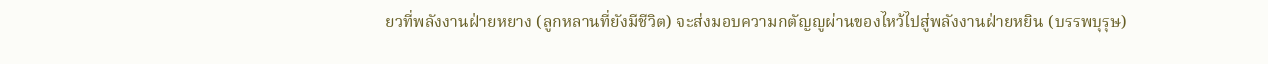ยวที่พลังงานฝ่ายหยาง (ลูกหลานที่ยังมีชีวิต) จะส่งมอบความกตัญญูผ่านของไหว้ไปสู่พลังงานฝ่ายหยิน (บรรพบุรุษ)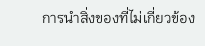การนำสิ่งของที่ไม่เกี่ยวข้อง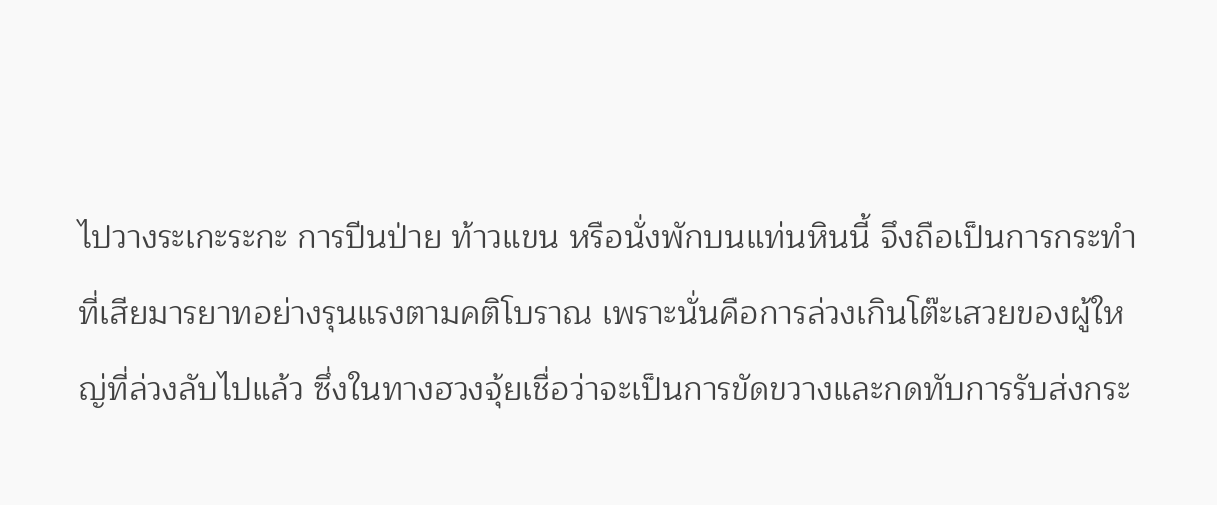ไปวางระเกะระกะ การปีนป่าย ท้าวแขน หรือนั่งพักบนแท่นหินนี้ จึงถือเป็นการกระทำที่เสียมารยาทอย่างรุนแรงตามคติโบราณ เพราะนั่นคือการล่วงเกินโต๊ะเสวยของผู้ใหญ่ที่ล่วงลับไปแล้ว ซึ่งในทางฮวงจุ้ยเชื่อว่าจะเป็นการขัดขวางและกดทับการรับส่งกระ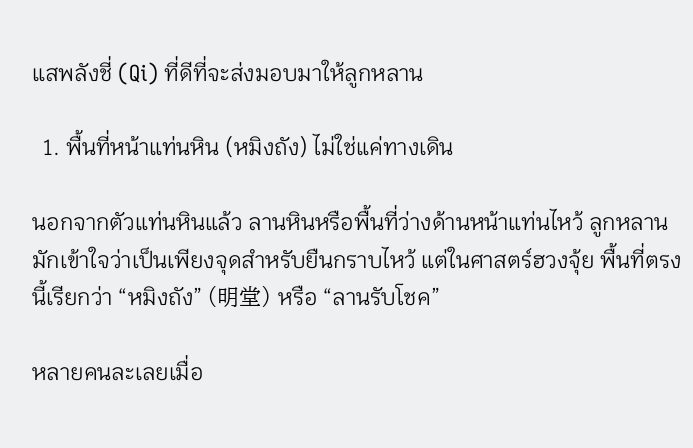แสพลังชี่ (Qi) ที่ดีที่จะส่งมอบมาให้ลูกหลาน

  1. พื้นที่หน้าแท่นหิน (หมิงถัง) ไม่ใช่แค่ทางเดิน

นอกจากตัวแท่นหินแล้ว ลานหินหรือพื้นที่ว่างด้านหน้าแท่นไหว้ ลูกหลานมักเข้าใจว่าเป็นเพียงจุดสำหรับยืนกราบไหว้ แต่ในศาสตร์ฮวงจุ้ย พื้นที่ตรงนี้เรียกว่า “หมิงถัง” (明堂) หรือ “ลานรับโชค”

หลายคนละเลยเมื่อ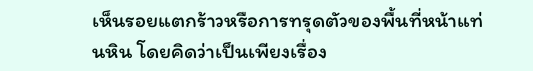เห็นรอยแตกร้าวหรือการทรุดตัวของพื้นที่หน้าแท่นหิน โดยคิดว่าเป็นเพียงเรื่อง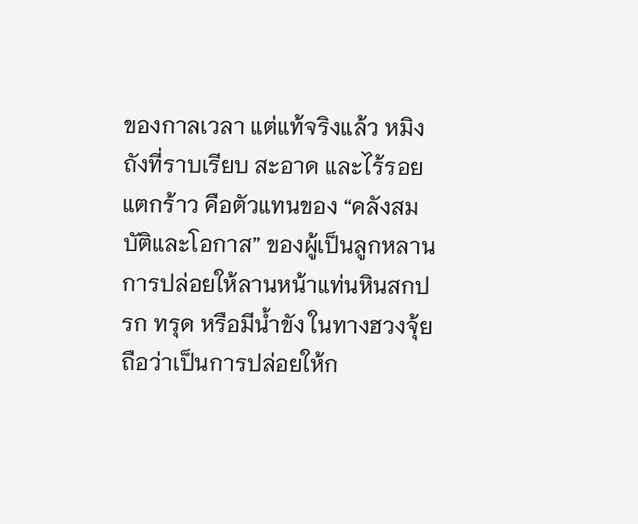ของกาลเวลา แต่แท้จริงแล้ว หมิงถังที่ราบเรียบ สะอาด และไร้รอยแตกร้าว คือตัวแทนของ “คลังสมบัติและโอกาส” ของผู้เป็นลูกหลาน การปล่อยให้ลานหน้าแท่นหินสกปรก ทรุด หรือมีน้ำขัง ในทางฮวงจุ้ยถือว่าเป็นการปล่อยให้ก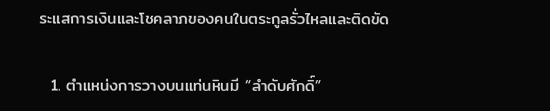ระแสการเงินและโชคลาภของคนในตระกูลรั่วไหลและติดขัด

  1. ตำแหน่งการวางบนแท่นหินมี “ลำดับศักดิ์”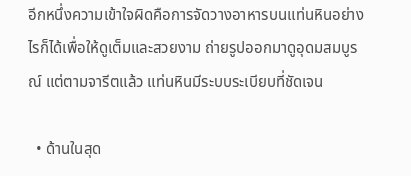อีกหนึ่งความเข้าใจผิดคือการจัดวางอาหารบนแท่นหินอย่างไรก็ได้เพื่อให้ดูเต็มและสวยงาม ถ่ายรูปออกมาดูอุดมสมบูรณ์ แต่ตามจารีตแล้ว แท่นหินมีระบบระเบียบที่ชัดเจน

  • ด้านในสุด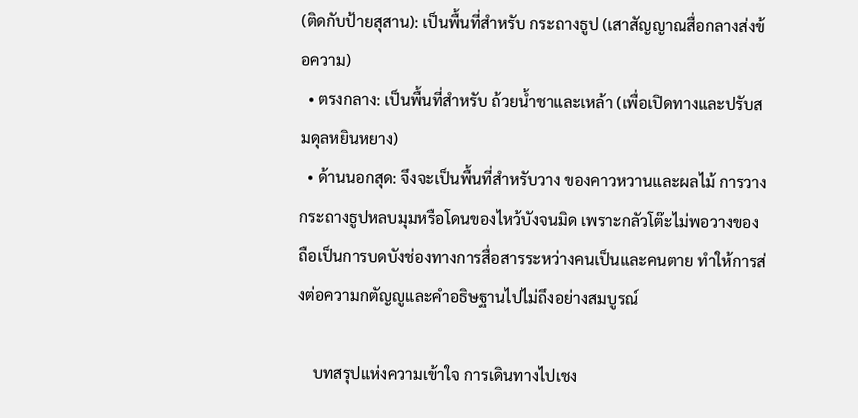(ติดกับป้ายสุสาน): เป็นพื้นที่สำหรับ กระถางธูป (เสาสัญญาณสื่อกลางส่งข้อความ)
  • ตรงกลาง: เป็นพื้นที่สำหรับ ถ้วยน้ำชาและเหล้า (เพื่อเปิดทางและปรับสมดุลหยินหยาง)
  • ด้านนอกสุด: จึงจะเป็นพื้นที่สำหรับวาง ของคาวหวานและผลไม้ การวางกระถางธูปหลบมุมหรือโดนของไหว้บังจนมิด เพราะกลัวโต๊ะไม่พอวางของ ถือเป็นการบดบังช่องทางการสื่อสารระหว่างคนเป็นและคนตาย ทำให้การส่งต่อความกตัญญูและคำอธิษฐานไปไม่ถึงอย่างสมบูรณ์

    บทสรุปแห่งความเข้าใจ การเดินทางไปเชง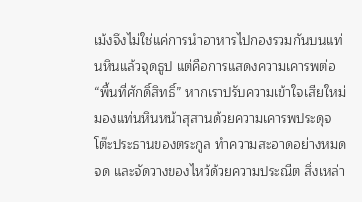เม้งจึงไม่ใช่แค่การนำอาหารไปกองรวมกันบนแท่นหินแล้วจุดธูป แต่คือการแสดงความเคารพต่อ “พื้นที่ศักดิ์สิทธิ์” หากเราปรับความเข้าใจเสียใหม่ มองแท่นหินหน้าสุสานด้วยความเคารพประดุจโต๊ะประธานของตระกูล ทำความสะอาดอย่างหมดจด และจัดวางของไหว้ด้วยความประณีต สิ่งเหล่า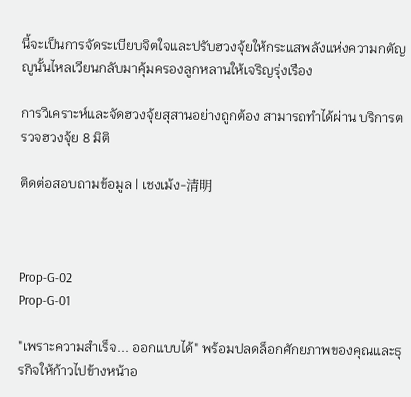นี้จะเป็นการจัดระเบียบจิตใจและปรับฮวงจุ้ยให้กระแสพลังแห่งความกตัญญูนั้นไหลเวียนกลับมาคุ้มครองลูกหลานให้เจริญรุ่งเรือง

การวิเคราะห์และจัดฮวงจุ้ยสุสานอย่างถูกต้อง สามารถทำได้ผ่าน บริการตรวจฮวงจุ้ย 8 มิติ

ติดต่อสอบถามข้อมูล | เชงเม้ง-清明



Prop-G-02
Prop-G-01

"เพราะความสำเร็จ... ออกแบบได้" พร้อมปลดล็อกศักยภาพของคุณและธุรกิจให้ก้าวไปข้างหน้าอ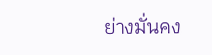ย่างมั่นคง